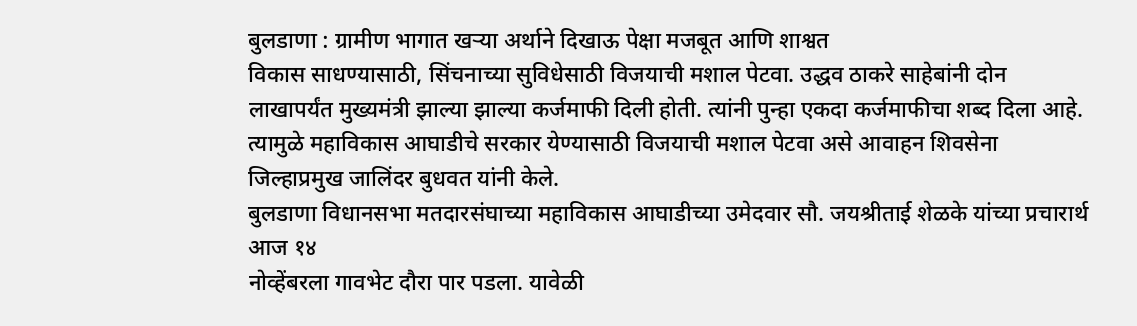बुलडाणा : ग्रामीण भागात खऱ्या अर्थाने दिखाऊ पेक्षा मजबूत आणि शाश्वत
विकास साधण्यासाठी, सिंचनाच्या सुविधेसाठी विजयाची मशाल पेटवा. उद्धव ठाकरे साहेबांनी दोन
लाखापर्यंत मुख्यमंत्री झाल्या झाल्या कर्जमाफी दिली होती. त्यांनी पुन्हा एकदा कर्जमाफीचा शब्द दिला आहे.
त्यामुळे महाविकास आघाडीचे सरकार येण्यासाठी विजयाची मशाल पेटवा असे आवाहन शिवसेना
जिल्हाप्रमुख जालिंदर बुधवत यांनी केले.
बुलडाणा विधानसभा मतदारसंघाच्या महाविकास आघाडीच्या उमेदवार सौ. जयश्रीताई शेळके यांच्या प्रचारार्थ आज १४
नोव्हेंबरला गावभेट दौरा पार पडला. यावेळी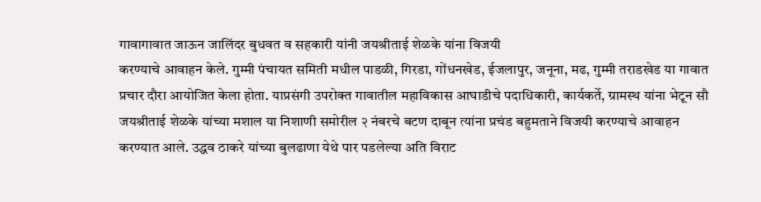गावागावात जाऊन जालिंदर बुधवत व सहकारी यांनी जयश्रीताई शेळके यांना विजयी
करण्याचे आवाहन केले. गुम्मी पंचायत समिती मधील पाडळी, गिरडा, गोंधनखेड, ईजलापुर, जनूना, मढ, गुम्मी तराडखेड या गावात
प्रचार दौरा आयोजित केला होता. याप्रसंगी उपरोक्त गावातील महाविकास आघाडीचे पदाधिकारी, कार्यकर्ते, ग्रामस्थ यांना भेटून सौ
जयश्रीताई शेळके यांच्या मशाल या निशाणी समोरील २ नंबरचे बटण दाबून त्यांना प्रचंड बहुमताने विजयी करण्याचे आवाहन
करण्यात आले. उद्धव ठाकरे यांच्या बुलढाणा येथे पार पडलेल्या अति विराट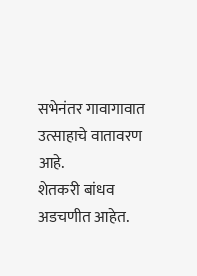सभेनंतर गावागावात उत्साहाचे वातावरण आहे.
शेतकरी बांधव अडचणीत आहेत.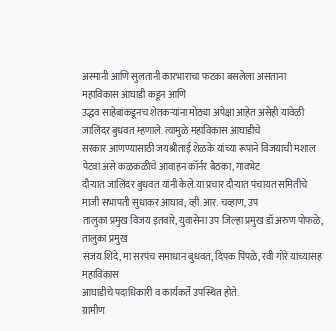अस्मानी आणि सुलतानी कारभाराचा फटका बसलेला असताना महाविकास आघाडी कडून आणि
उद्धव साहेबांकडूनच शेतकऱ्यांना मोठ्या अपेक्षा आहेत असेही यावेळी जालिंदर बुधवत म्हणाले. त्यामुळे महाविकास आघाडीचे
सरकार आणण्यासाठी जयश्रीताई शेळके यांच्या रूपाने विजयाची मशाल पेटवा असे कळकळीचे आवाहन कॉर्नर बैठका, गावभेट
दौऱ्यात जालिंदर बुधवत यांनी केले.या प्रचार दौऱ्यात पंचायत समितीचे माजी सभापती सुधाकर आघाव, व्ही.आर. चव्हाण, उप
तालुका प्रमुख विजय इतवारे, युवासेना उप जिल्हा प्रमुख डॉ अरुण पोफळे, तालुका प्रमुख
संजय शिंदे, मा सरपंच समाधान बुधवत, दिपक पिंपळे, रवी गोरे यांच्यासह महाविकास
आघाडीचे पदाधिकारी व कार्यकर्ते उपस्थित होते.
ग्रामीण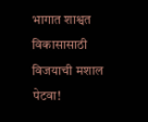भागात शाश्वत विकासासाठी विजयाची मशाल पेटवा!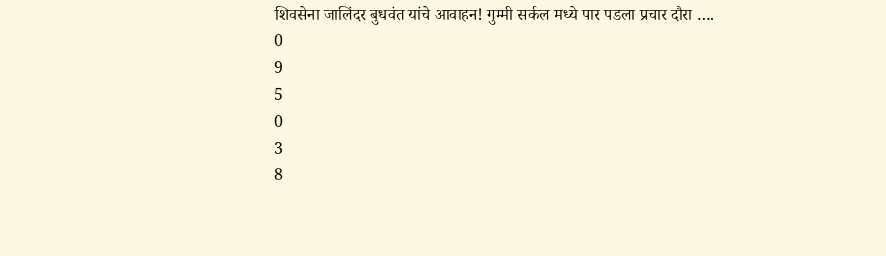शिवसेना जालिंदर बुधवंत यांचे आवाहन! गुम्मी सर्कल मध्ये पार पडला प्रचार दौरा ….
0
9
5
0
3
8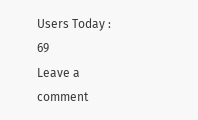Users Today : 69
Leave a comment